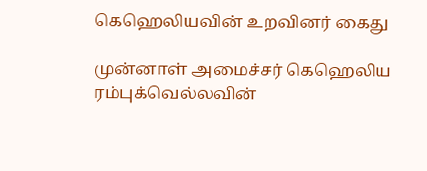கெஹெலியவின் உறவினர் கைது

முன்னாள் அமைச்சர் கெஹெலிய ரம்புக்வெல்லவின்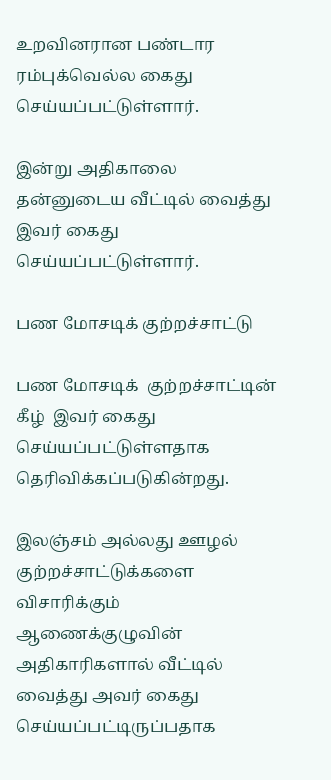உறவினரான பண்டார ரம்புக்வெல்ல கைது செய்யப்பட்டுள்ளார்.

இன்று அதிகாலை தன்னுடைய வீட்டில் வைத்து இவர் கைது செய்யப்பட்டுள்ளார்.

பண மோசடிக் குற்றச்சாட்டு

பண மோசடிக்  குற்றச்சாட்டின் கீழ்  இவர் கைது செய்யப்பட்டுள்ளதாக தெரிவிக்கப்படுகின்றது.

இலஞ்சம் அல்லது ஊழல் குற்றச்சாட்டுக்களை விசாரிக்கும் ஆணைக்குழுவின் அதிகாரிகளால் வீட்டில் வைத்து அவர் கைது செய்யப்பட்டிருப்பதாக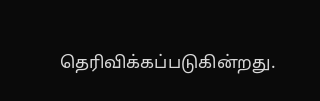தெரிவிக்கப்படுகின்றது.